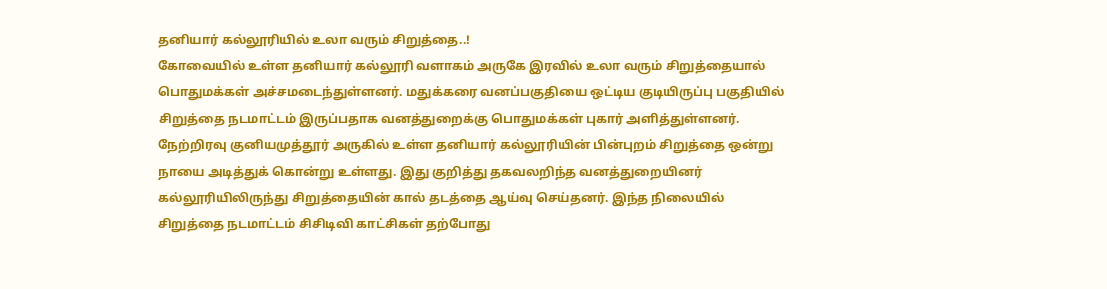தனியார் கல்லூரியில் உலா வரும் சிறுத்தை..!
கோவையில் உள்ள தனியார் கல்லூரி வளாகம் அருகே இரவில் உலா வரும் சிறுத்தையால் பொதுமக்கள் அச்சமடைந்துள்ளனர். மதுக்கரை வனப்பகுதியை ஒட்டிய குடியிருப்பு பகுதியில் சிறுத்தை நடமாட்டம் இருப்பதாக வனத்துறைக்கு பொதுமக்கள் புகார் அளித்துள்ளனர்.
நேற்றிரவு குனியமுத்தூர் அருகில் உள்ள தனியார் கல்லூரியின் பின்புறம் சிறுத்தை ஒன்று நாயை அடித்துக் கொன்று உள்ளது. இது குறித்து தகவலறிந்த வனத்துறையினர் கல்லூரியிலிருந்து சிறுத்தையின் கால் தடத்தை ஆய்வு செய்தனர். இந்த நிலையில் சிறுத்தை நடமாட்டம் சிசிடிவி காட்சிகள் தற்போது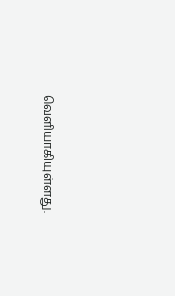வெளியாகியுள்ளது.